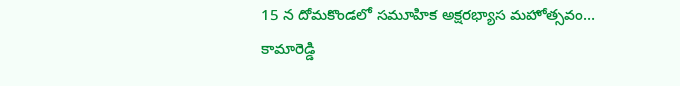15 న దోమకొండలో సమూహిక అక్షరభ్యాస మహోత్సవం…
కామారెడ్డి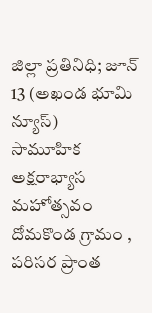జిల్లా ప్రతినిధి; జూన్ 13 (అఖండ భూమి న్యూస్)
సామూహిక అక్షరాభ్యాస మహోత్సవం దోమకొండ గ్రామం , పరిసర ప్రాంత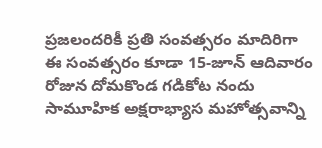ప్రజలందరికీ ప్రతి సంవత్సరం మాదిరిగా ఈ సంవత్సరం కూడా 15-జూన్ ఆదివారం రోజున దోమకొండ గడికోట నందు సామూహిక అక్షరాభ్యాస మహోత్సవాన్ని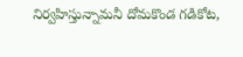నిర్వహిస్తున్నామనీ దోమకొండ గడికోట,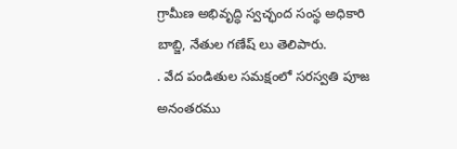గ్రామీణ అభివృద్ధి స్వచ్ఛంద సంస్థ అధికారి బాబ్జి, నేతుల గణేష్ లు తెలిపారు.
. వేద పండితుల సమక్షంలో సరస్వతి పూజ అనంతరము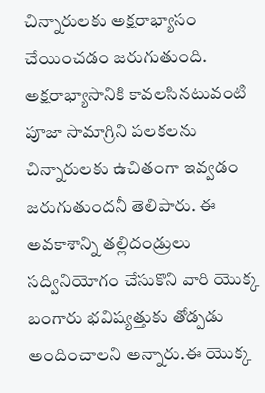చిన్నారులకు అక్షరాభ్యాసం చేయించడం జరుగుతుంది. అక్షరాభ్యాసానికి కావలసినటువంటి పూజా సామాగ్రిని పలకలను చిన్నారులకు ఉచితంగా ఇవ్వడం జరుగుతుందనీ తెలిపారు. ఈ అవకాశాన్ని తల్లిదండ్రులు సద్వినియోగం చేసుకొని వారి యొక్క బంగారు భవిష్యత్తుకు తోడ్పడు అందించాలని అన్నారు.ఈ యొక్క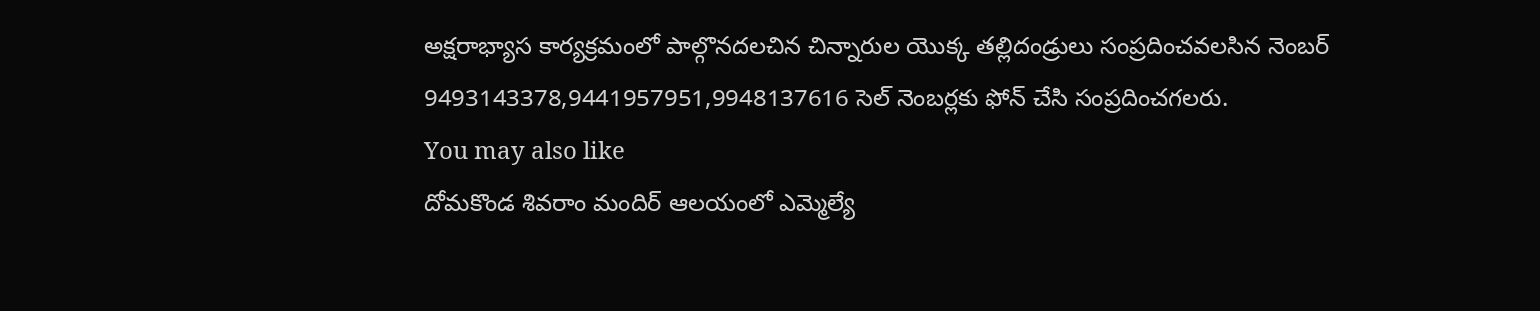అక్షరాభ్యాస కార్యక్రమంలో పాల్గొనదలచిన చిన్నారుల యొక్క తల్లిదండ్రులు సంప్రదించవలసిన నెంబర్ 9493143378,9441957951,9948137616 సెల్ నెంబర్లకు ఫోన్ చేసి సంప్రదించగలరు.
You may also like
దోమకొండ శివరాం మందిర్ ఆలయంలో ఎమ్మెల్యే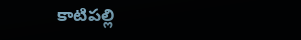కాటిపల్లి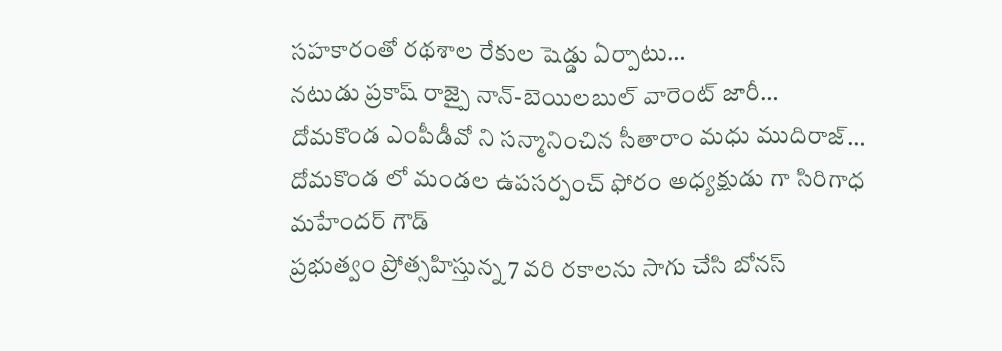సహకారంతో రథశాల రేకుల షెడ్డు ఏర్పాటు…
నటుడు ప్రకాష్ రాజ్పై నాన్-బెయిలబుల్ వారెంట్ జారీ…
దోమకొండ ఎంపీడీవో ని సన్మానించిన సీతారాం మధు ముదిరాజ్…
దోమకొండ లో మండల ఉపసర్పంచ్ ఫోరం అధ్యక్షుడు గా సిరిగాధ మహేందర్ గౌడ్
ప్రభుత్వం ప్రోత్సహిస్తున్న 7 వరి రకాలను సాగు చేసి బోనస్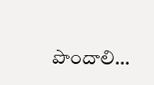పొందాలి…